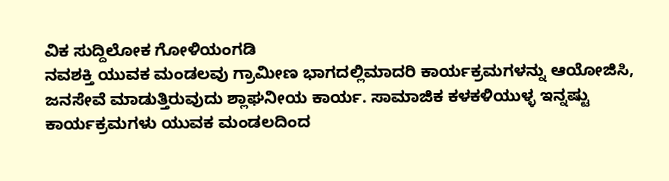ವಿಕ ಸುದ್ದಿಲೋಕ ಗೋಳಿಯಂಗಡಿ
ನವಶಕ್ತಿ ಯುವಕ ಮಂಡಲವು ಗ್ರಾಮೀಣ ಭಾಗದಲ್ಲಿಮಾದರಿ ಕಾರ್ಯಕ್ರಮಗಳನ್ನು ಆಯೋಜಿಸಿ, ಜನಸೇವೆ ಮಾಡುತ್ತಿರುವುದು ಶ್ಲಾಘನೀಯ ಕಾರ್ಯ. ಸಾಮಾಜಿಕ ಕಳಕಳಿಯುಳ್ಳ ಇನ್ನಷ್ಟು ಕಾರ್ಯಕ್ರಮಗಳು ಯುವಕ ಮಂಡಲದಿಂದ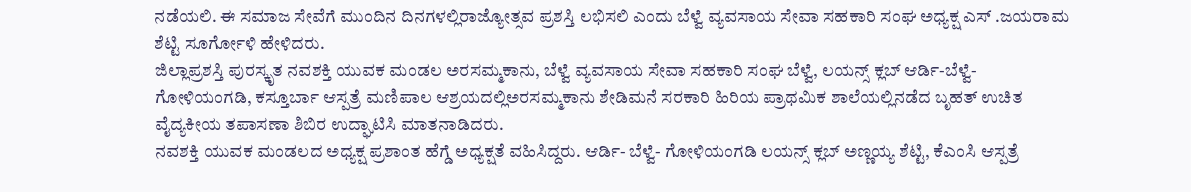ನಡೆಯಲಿ. ಈ ಸಮಾಜ ಸೇವೆಗೆ ಮುಂದಿನ ದಿನಗಳಲ್ಲಿರಾಜ್ಯೋತ್ಸವ ಪ್ರಶಸ್ತಿ ಲಭಿಸಲಿ ಎಂದು ಬೆಳ್ವೆ ವ್ಯವಸಾಯ ಸೇವಾ ಸಹಕಾರಿ ಸಂಘ ಅಧ್ಯಕ್ಷ ಎಸ್ .ಜಯರಾಮ ಶೆಟ್ಟಿ ಸೂರ್ಗೋಳಿ ಹೇಳಿದರು.
ಜಿಲ್ಲಾಪ್ರಶಸ್ತಿ ಪುರಸ್ಕೃತ ನವಶಕ್ತಿ ಯುವಕ ಮಂಡಲ ಅರಸಮ್ಮಕಾನು, ಬೆಳ್ವೆ ವ್ಯವಸಾಯ ಸೇವಾ ಸಹಕಾರಿ ಸಂಘ ಬೆಳ್ವೆ, ಲಯನ್ಸ್ ಕ್ಲಬ್ ಆರ್ಡಿ-ಬೆಳ್ವೆ- ಗೋಳಿಯಂಗಡಿ, ಕಸ್ತೂರ್ಬಾ ಆಸ್ಪತ್ರೆ ಮಣಿಪಾಲ ಆಶ್ರಯದಲ್ಲಿಅರಸಮ್ಮಕಾನು ಶೇಡಿಮನೆ ಸರಕಾರಿ ಹಿರಿಯ ಪ್ರಾಥಮಿಕ ಶಾಲೆಯಲ್ಲಿನಡೆದ ಬೃಹತ್ ಉಚಿತ ವೈದ್ಯಕೀಯ ತಪಾಸಣಾ ಶಿಬಿರ ಉದ್ಘಾಟಿಸಿ ಮಾತನಾಡಿದರು.
ನವಶಕ್ತಿ ಯುವಕ ಮಂಡಲದ ಅಧ್ಯಕ್ಷ ಪ್ರಶಾಂತ ಹೆಗ್ಡೆ ಅಧ್ಯಕ್ಷತೆ ವಹಿಸಿದ್ದರು. ಆರ್ಡಿ- ಬೆಳ್ವೆ- ಗೋಳಿಯಂಗಡಿ ಲಯನ್ಸ್ ಕ್ಲಬ್ ಅಣ್ಣಯ್ಯ ಶೆಟ್ಟಿ, ಕೆಎಂಸಿ ಆಸ್ಪತ್ರೆ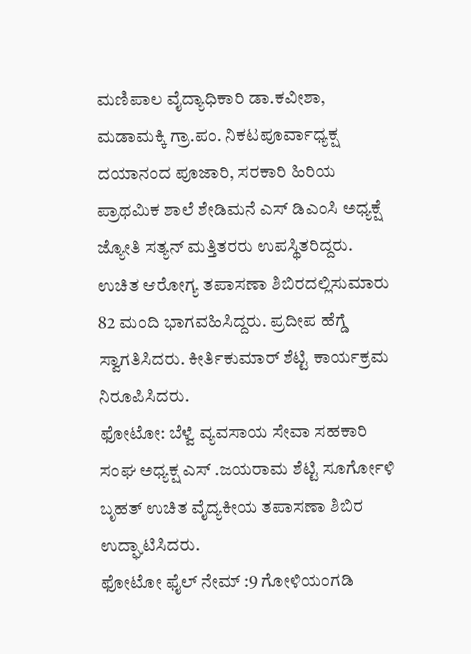ಮಣಿಪಾಲ ವೈದ್ಯಾಧಿಕಾರಿ ಡಾ.ಕವೀಶಾ, ಮಡಾಮಕ್ಕಿ ಗ್ರಾ.ಪಂ. ನಿಕಟಪೂರ್ವಾಧ್ಯಕ್ಷ ದಯಾನಂದ ಪೂಜಾರಿ, ಸರಕಾರಿ ಹಿರಿಯ ಪ್ರಾಥಮಿಕ ಶಾಲೆ ಶೇಡಿಮನೆ ಎಸ್ ಡಿಎಂಸಿ ಅಧ್ಯಕ್ಷೆ ಜ್ಯೋತಿ ಸತ್ಯನ್ ಮತ್ತಿತರರು ಉಪಸ್ಥಿತರಿದ್ದರು.
ಉಚಿತ ಆರೋಗ್ಯ ತಪಾಸಣಾ ಶಿಬಿರದಲ್ಲಿಸುಮಾರು 82 ಮಂದಿ ಭಾಗವಹಿಸಿದ್ದರು. ಪ್ರದೀಪ ಹೆಗ್ಡೆ ಸ್ವಾಗತಿಸಿದರು. ಕೀರ್ತಿಕುಮಾರ್ ಶೆಟ್ಟಿ ಕಾರ್ಯಕ್ರಮ ನಿರೂಪಿಸಿದರು.
ಫೋಟೋ: ಬೆಳ್ವೆ ವ್ಯವಸಾಯ ಸೇವಾ ಸಹಕಾರಿ ಸಂಘ ಅಧ್ಯಕ್ಷ ಎಸ್ .ಜಯರಾಮ ಶೆಟ್ಟಿ ಸೂರ್ಗೋಳಿ ಬೃಹತ್ ಉಚಿತ ವೈದ್ಯಕೀಯ ತಪಾಸಣಾ ಶಿಬಿರ ಉದ್ಘಾಟಿಸಿದರು.
ಫೋಟೋ ಫೈಲ್ ನೇಮ್ :9 ಗೋಳಿಯಂಗಡಿ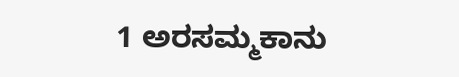1 ಅರಸಮ್ಮಕಾನು